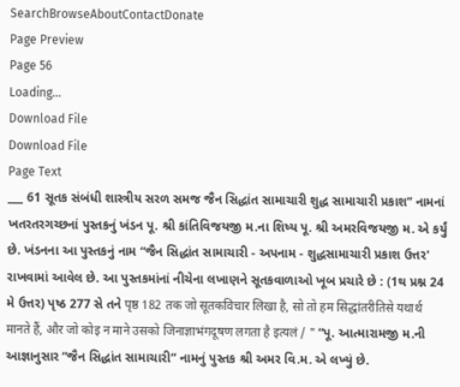SearchBrowseAboutContactDonate
Page Preview
Page 56
Loading...
Download File
Download File
Page Text
___ 61 સૂતક સંબંધી શાસ્ત્રીય સરળ સમજ જૈન સિદ્ધાંત સામાચારી શુદ્ધ સામાચારી પ્રકાશ” નામનાં ખતરતરગચ્છનાં પુસ્તકનું ખંડન પૂ. શ્રી કાંતિવિજયજી મ.ના શિષ્ય પૂ. શ્રી અમરવિજયજી મ. એ કર્યું છે. ખંડનના આ પુસ્તકનું નામ “જૈન સિદ્ધાંત સામાચારી - અપનામ - શુદ્ધસામાચારી પ્રકાશ ઉત્તર' રાખવામાં આવેલ છે. આ પુસ્તકમાંનાં નીચેના લખાણને સૂતકવાળાઓ ખૂબ પ્રચારે છે : (1થ પ્રશ્ન 24 મે ઉત્તર) પૃષ્ઠ 277 સે તને पृष्ठ 182 तक जो सूतकविचार लिखा है, सो तो हम सिद्धांतरीतिसे यथार्थ मानते हैं, और जो कोइ न माने उसको जिनाज्ञाभंगदूषण लगता है इत्यलं / " “પૂ. આત્મારામજી મ.ની આજ્ઞાનુસાર “જૈન સિદ્ધાંત સામાચારી” નામનું પુસ્તક શ્રી અમર વિ.મ. એ લખ્યું છે.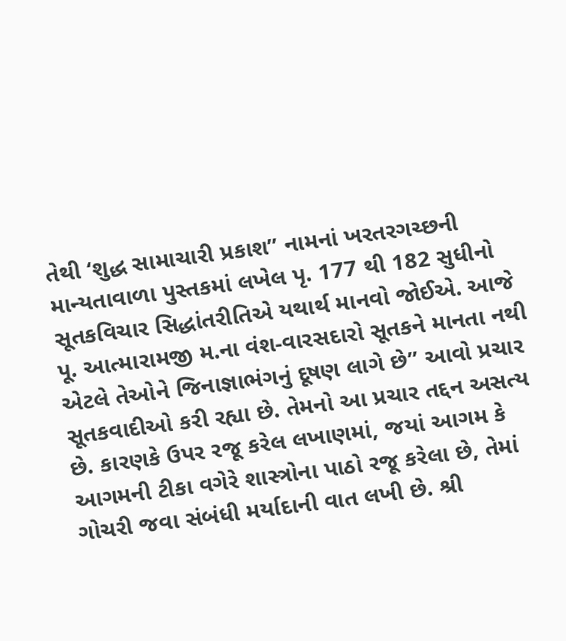તેથી ‘શુદ્ધ સામાચારી પ્રકાશ” નામનાં ખરતરગચ્છની માન્યતાવાળા પુસ્તકમાં લખેલ પૃ. 177 થી 182 સુધીનો સૂતકવિચાર સિદ્ધાંતરીતિએ યથાર્થ માનવો જોઈએ. આજે પૂ. આત્મારામજી મ.ના વંશ-વારસદારો સૂતકને માનતા નથી એટલે તેઓને જિનાજ્ઞાભંગનું દૂષણ લાગે છે” આવો પ્રચાર સૂતકવાદીઓ કરી રહ્યા છે. તેમનો આ પ્રચાર તદ્દન અસત્ય છે. કારણકે ઉપર રજૂ કરેલ લખાણમાં, જયાં આગમ કે આગમની ટીકા વગેરે શાસ્ત્રોના પાઠો રજૂ કરેલા છે, તેમાં ગોચરી જવા સંબંધી મર્યાદાની વાત લખી છે. શ્રી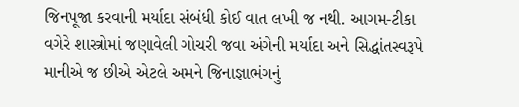જિનપૂજા કરવાની મર્યાદા સંબંધી કોઈ વાત લખી જ નથી. આગમ-ટીકા વગેરે શાસ્ત્રોમાં જણાવેલી ગોચરી જવા અંગેની મર્યાદા અને સિદ્ધાંતસ્વરૂપે માનીએ જ છીએ એટલે અમને જિનાજ્ઞાભંગનું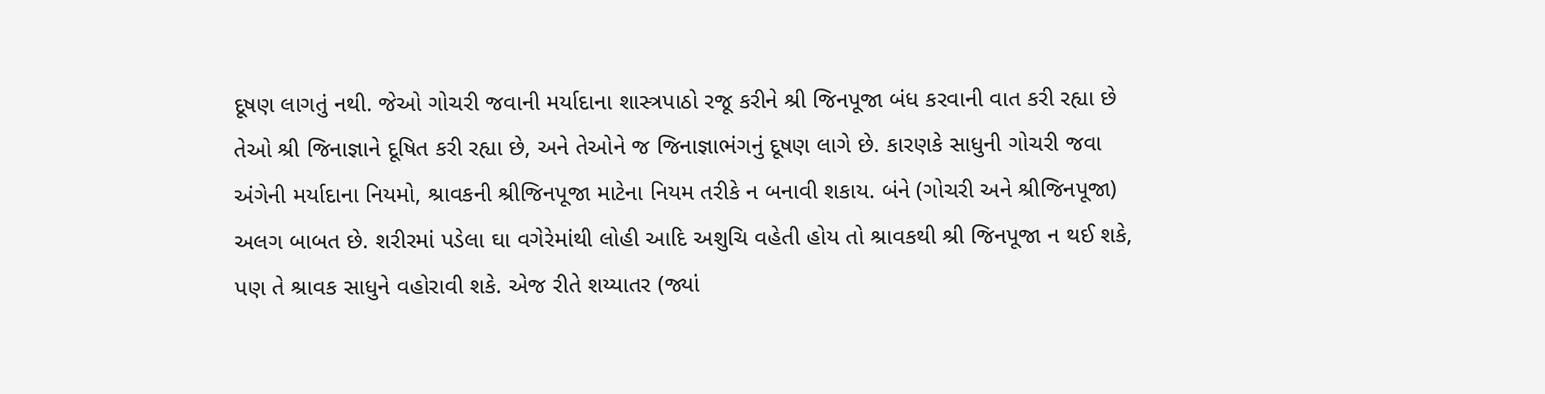દૂષણ લાગતું નથી. જેઓ ગોચરી જવાની મર્યાદાના શાસ્ત્રપાઠો રજૂ કરીને શ્રી જિનપૂજા બંધ કરવાની વાત કરી રહ્યા છે તેઓ શ્રી જિનાજ્ઞાને દૂષિત કરી રહ્યા છે, અને તેઓને જ જિનાજ્ઞાભંગનું દૂષણ લાગે છે. કારણકે સાધુની ગોચરી જવા અંગેની મર્યાદાના નિયમો, શ્રાવકની શ્રીજિનપૂજા માટેના નિયમ તરીકે ન બનાવી શકાય. બંને (ગોચરી અને શ્રીજિનપૂજા) અલગ બાબત છે. શરીરમાં પડેલા ઘા વગેરેમાંથી લોહી આદિ અશુચિ વહેતી હોય તો શ્રાવકથી શ્રી જિનપૂજા ન થઈ શકે, પણ તે શ્રાવક સાધુને વહોરાવી શકે. એજ રીતે શય્યાતર (જ્યાં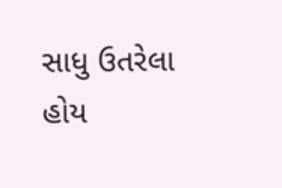સાધુ ઉતરેલા હોય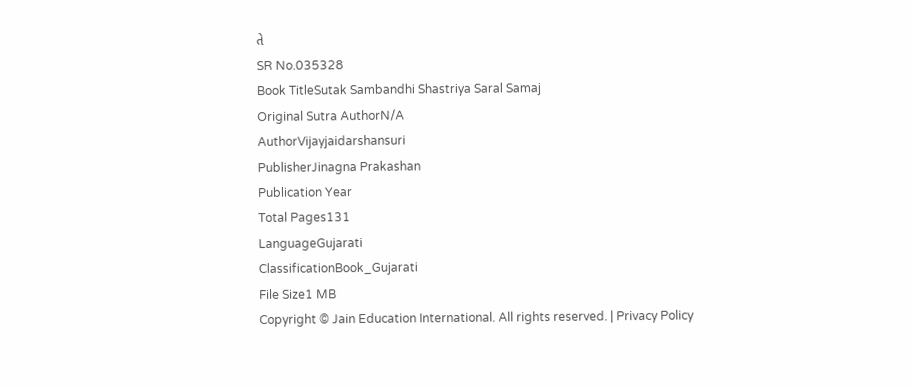તે
SR No.035328
Book TitleSutak Sambandhi Shastriya Saral Samaj
Original Sutra AuthorN/A
AuthorVijayjaidarshansuri
PublisherJinagna Prakashan
Publication Year
Total Pages131
LanguageGujarati
ClassificationBook_Gujarati
File Size1 MB
Copyright © Jain Education International. All rights reserved. | Privacy Policy